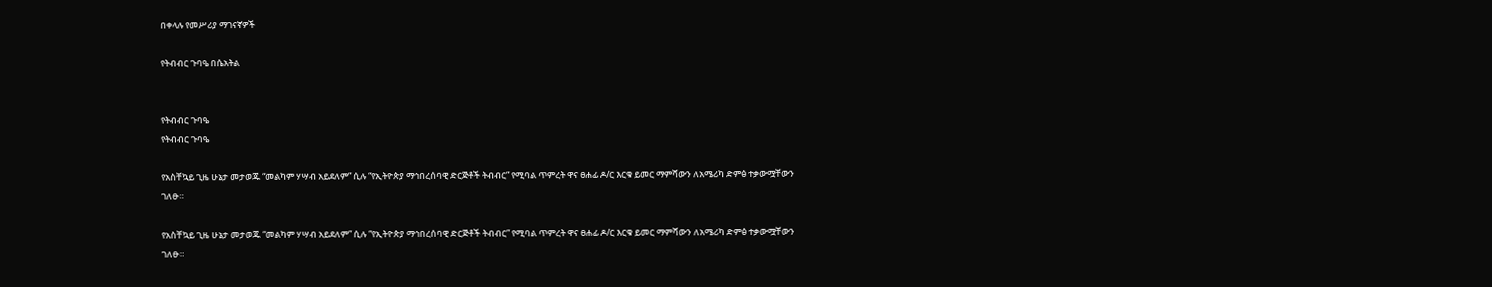በቀላሉ የመሥሪያ ማገናኛዎች

የትብብር ጉባዔ በሴአትል


የትብብር ጉባዔ
የትብብር ጉባዔ

የአስቸኳይ ጊዜ ሁኔታ መታወጁ “መልካም ሃሣብ አይደለም” ሲሉ “የኢትዮጵያ ማኅበረሰባዊ ድርጅቶች ትብብር” የሚባል ጥምረት ዋና ፀሐፊ ዶ/ር እርቁ ይመር ማምሻውን ለአሜሪካ ድምፅ ተቃውሟቸውን ገለፁ።

የአስቸኳይ ጊዜ ሁኔታ መታወጁ “መልካም ሃሣብ አይደለም” ሲሉ “የኢትዮጵያ ማኅበረሰባዊ ድርጅቶች ትብብር” የሚባል ጥምረት ዋና ፀሐፊ ዶ/ር እርቁ ይመር ማምሻውን ለአሜሪካ ድምፅ ተቃውሟቸውን ገለፁ።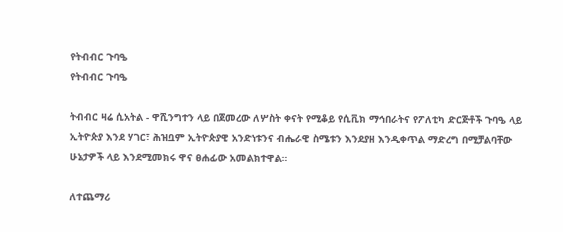የትብብር ጉባዔ
የትብብር ጉባዔ

ትብብር ዛሬ ሲአትል - ዋሺንግተን ላይ በጀመረው ለሦስት ቀናት የሚቆይ የሲቪክ ማኅበራትና የፖለቲካ ድርጅቶች ጉባዔ ላይ ኢትዮጵያ እንደ ሃገር፣ ሕዝቧም ኢትዮጵያዊ አንድነቱንና ብሔራዊ ስሜቱን እንደያዘ እንዲቀጥል ማድረግ በሚቻልባቸው ሁኔታዎች ላይ እንደሚመክሩ ዋና ፀሐፊው አመልክተዋል።

ለተጨማሪ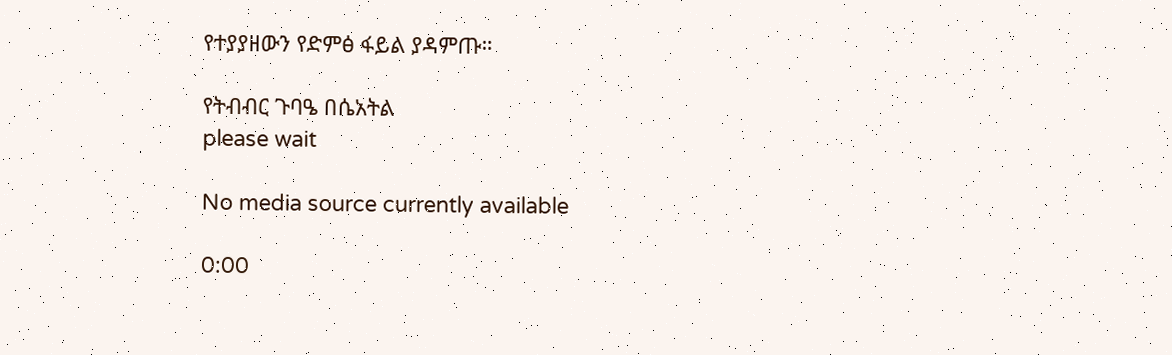የተያያዘውን የድምፅ ፋይል ያዳምጡ።

የትብብር ጉባዔ በሴአትል
please wait

No media source currently available

0:00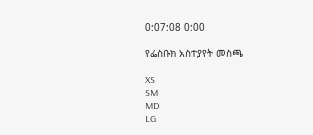0:07:08 0:00

የፌስቡክ አስተያየት መስጫ

XS
SM
MD
LG